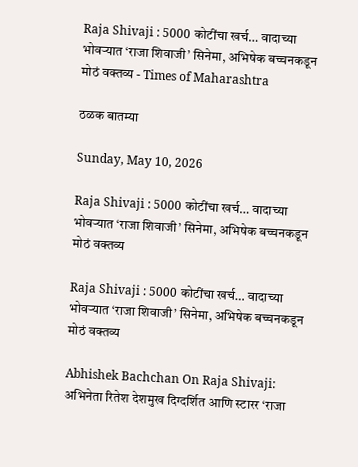Raja Shivaji : 5000 कोटींचा खर्च… वादाच्या भोवऱ्यात ‘राजा शिवाजी’ सिनेमा, अभिषेक बच्चनकडून मोठं वक्तव्य - Times of Maharashtra

ठळक बातम्या

Sunday, May 10, 2026

Raja Shivaji : 5000 कोटींचा खर्च… वादाच्या भोवऱ्यात ‘राजा शिवाजी’ सिनेमा, अभिषेक बच्चनकडून मोठं वक्तव्य

Raja Shivaji : 5000 कोटींचा खर्च… वादाच्या भोवऱ्यात ‘राजा शिवाजी’ सिनेमा, अभिषेक बच्चनकडून मोठं वक्तव्य

Abhishek Bachchan On Raja Shivaji: अभिनेता रितेश देशमुख दिग्दर्शित आणि स्टारर ‘राजा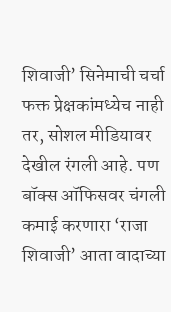शिवाजी’ सिनेमाची चर्चा फक्त प्रेक्षकांमध्येच नाही तर, सोशल मीडियावर देखील रंगली आहे. पण बॉक्स ऑफिसवर चंगली कमाई करणारा ‘राजा शिवाजी’ आता वादाच्या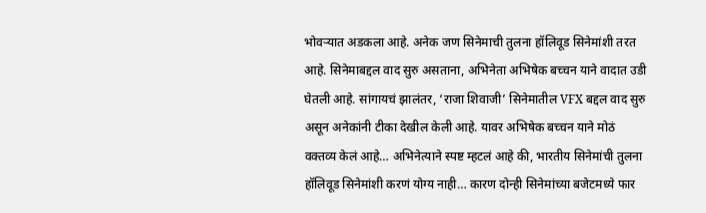भोवऱ्यात अडकला आहे. अनेक जण सिनेमाची तुलना हॉलिवूड सिनेमांशी तरत आहे. सिनेमाबद्दल वाद सुरु असताना, अभिनेता अभिषेक बच्चन याने वादात उडी घेतली आहे. सांगायचं झालंतर, ‘राजा शिवाजी’ सिनेमातील VFX बद्दल वाद सुरु असून अनेकांनी टीका देखील केली आहे. यावर अभिषेक बच्चन याने मोठं वक्तव्य केलं आहे… अभिनेत्याने स्पष्ट म्हटलं आहे की, भारतीय सिनेमांची तुलना हॉलिवूड सिनेमांशी करणं योग्य नाही… कारण दोन्ही सिनेमांच्या बजेटमध्ये फार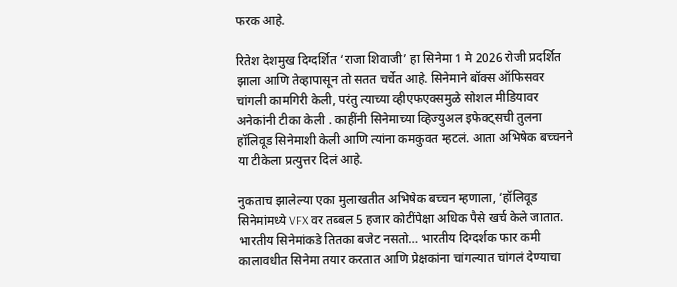फरक आहे.

रितेश देशमुख दिग्दर्शित ‘राजा शिवाजी’ हा सिनेमा 1 मे 2026 रोजी प्रदर्शित झाला आणि तेव्हापासून तो सतत चर्चेत आहे. सिनेमाने बॉक्स ऑफिसवर चांगली कामगिरी केली, परंतु त्याच्या व्हीएफएक्समुळे सोशल मीडियावर अनेकांनी टीका केली . काहींनी सिनेमाच्या व्हिज्युअल इफेक्ट्सची तुलना हॉलिवूड सिनेमाशी केली आणि त्यांना कमकुवत म्हटलं. आता अभिषेक बच्चनने या टीकेला प्रत्युत्तर दिलं आहे.

नुकताच झालेल्या एका मुलाखतीत अभिषेक बच्चन म्हणाला, ‘हॉलिवूड सिनेमांमध्ये VFX वर तब्बल 5 हजार कोटींपेक्षा अधिक पैसे खर्च केले जातात. भारतीय सिनेमांकडे तितका बजेट नसतो… भारतीय दिग्दर्शक फार कमी कालावधीत सिनेमा तयार करतात आणि प्रेक्षकांना चांगल्यात चांगलं देण्याचा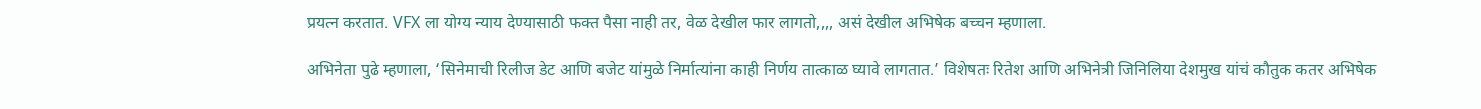प्रयत्न करतात. VFX ला योग्य न्याय देण्यासाठी फक्त पैसा नाही तर, वेळ देखील फार लागतो,,,, असं देखील अभिषेक बच्चन म्हणाला.

अभिनेता पुढे म्हणाला, ‘सिनेमाची रिलीज डेट आणि बजेट यांमुळे निर्मात्यांना काही निर्णय तात्काळ घ्यावे लागतात.’ विशेषतः रितेश आणि अभिनेत्री जिनिलिया देशमुख यांचं कौतुक कतर अभिषेक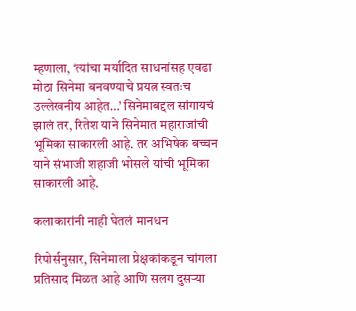म्हणाला, ‘त्यांचा मर्यादित साधनांसह एवढा मोठा सिनेमा बनवण्याचे प्रयत्न स्वतःच उल्लेखनीय आहेत…’ सिनेमाबद्दल सांगायचं झालं तर, रितेश याने सिनेमात महाराजांची भूमिका साकारली आहे. तर अभिषेक बच्चन याने संभाजी शहाजी भोसले यांची भूमिका साकारली आहे.

कलाकारांनी नाही घेतलं मानधन

रिपोर्सनुसार, सिनेमाला प्रेक्षकांकडून चांगला प्रतिसाद मिळत आहे आणि सलग दुसऱ्या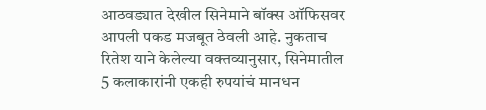आठवड्यात देखील सिनेमाने बॉक्स ऑफिसवर आपली पकड मजबूत ठेवली आहे. नुकताच रितेश याने केलेल्या वक्तव्यानुसार, सिनेमातील 5 कलाकारांनी एकही रुपयांचं मानधन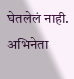घेतलेलं नाही. अभिनेता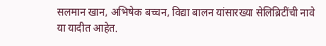सलमान खान, अभिषेक बच्चन, विद्या बालन यांसारख्या सेलिब्रिटींची नावे या यादीत आहेत.